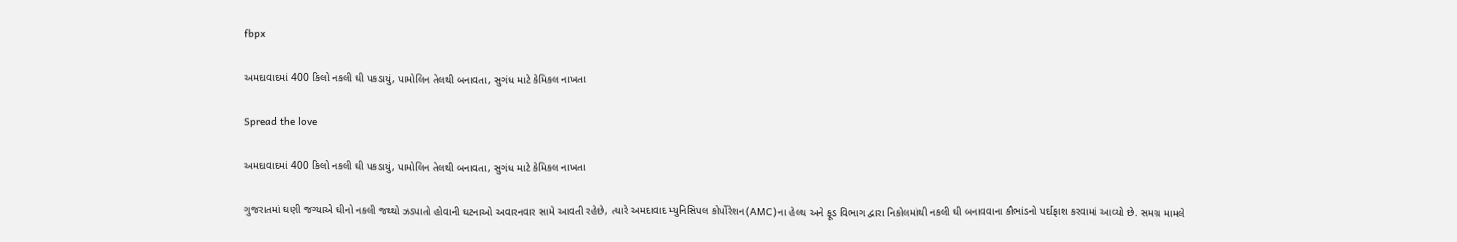fbpx

અમદાવાદમાં 400 કિલો નકલી ઘી પકડાયું, પામોલિન તેલથી બનાવતા, સુગંધ માટે કેમિકલ નાખતા

Spread the love

અમદાવાદમાં 400 કિલો નકલી ઘી પકડાયું, પામોલિન તેલથી બનાવતા, સુગંધ માટે કેમિકલ નાખતા

ગુજરાતમાં ઘણી જગ્યાએ ઘીનો નકલી જથ્થો ઝડપાતો હોવાની ઘટનાઓ અવારનવાર સામે આવતી રહેછે, ત્યારે અમદાવાદ મ્યુનિસિપલ કોર્પોરેશન(AMC)ના હેલ્થ અને ફૂડ વિભાગ દ્વારા નિકોલમાંથી નકલી ઘી બનાવવાના કૌભાંડનો પર્દાફાશ કરવામાં આવ્યો છે. સમગ્ર મામલે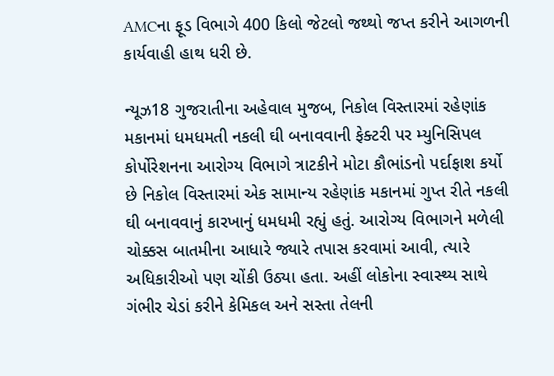AMCના ફૂડ વિભાગે 400 કિલો જેટલો જથ્થો જપ્ત કરીને આગળની કાર્યવાહી હાથ ધરી છે.

ન્યૂઝ18 ગુજરાતીના અહેવાલ મુજબ, નિકોલ વિસ્તારમાં રહેણાંક મકાનમાં ધમધમતી નકલી ઘી બનાવવાની ફેક્ટરી પર મ્યુનિસિપલ કોર્પોરેશનના આરોગ્ય વિભાગે ત્રાટકીને મોટા કૌભાંડનો પર્દાફાશ કર્યો છે નિકોલ વિસ્તારમાં એક સામાન્ય રહેણાંક મકાનમાં ગુપ્ત રીતે નકલી ઘી બનાવવાનું કારખાનું ધમધમી રહ્યું હતું. આરોગ્ય વિભાગને મળેલી ચોક્કસ બાતમીના આધારે જ્યારે તપાસ કરવામાં આવી, ત્યારે અધિકારીઓ પણ ચોંકી ઉઠ્યા હતા. અહીં લોકોના સ્વાસ્થ્ય સાથે ગંભીર ચેડાં કરીને કેમિકલ અને સસ્તા તેલની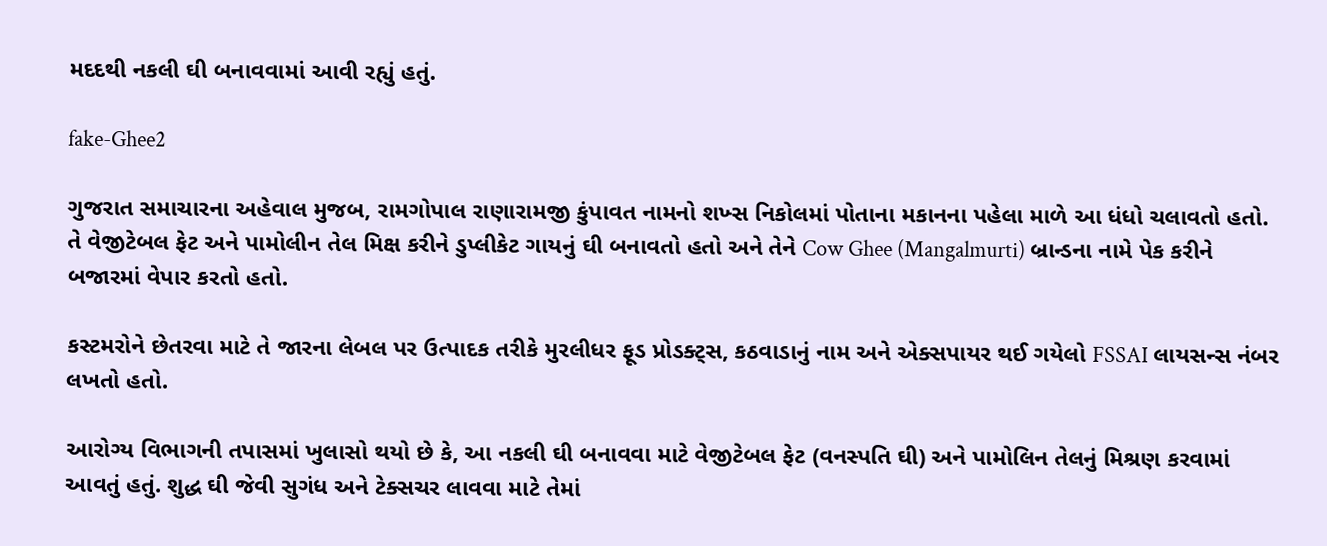મદદથી નકલી ઘી બનાવવામાં આવી રહ્યું હતું.

fake-Ghee2

ગુજરાત સમાચારના અહેવાલ મુજબ, રામગોપાલ રાણારામજી કુંપાવત નામનો શખ્સ નિકોલમાં પોતાના મકાનના પહેલા માળે આ ધંધો ચલાવતો હતો. તે વેજીટેબલ ફેટ અને પામોલીન તેલ મિક્ષ કરીને ડુપ્લીકેટ ગાયનું ઘી બનાવતો હતો અને તેને Cow Ghee (Mangalmurti) બ્રાન્ડના નામે પેક કરીને બજારમાં વેપાર કરતો હતો.

કસ્ટમરોને છેતરવા માટે તે જારના લેબલ પર ઉત્પાદક તરીકે મુરલીધર ફૂડ પ્રોડક્ટ્સ, કઠવાડાનું નામ અને એક્સપાયર થઈ ગયેલો FSSAI લાયસન્સ નંબર લખતો હતો.

આરોગ્ય વિભાગની તપાસમાં ખુલાસો થયો છે કે, આ નકલી ઘી બનાવવા માટે વેજીટેબલ ફેટ (વનસ્પતિ ઘી) અને પામોલિન તેલનું મિશ્રણ કરવામાં આવતું હતું. શુદ્ધ ઘી જેવી સુગંધ અને ટેક્સચર લાવવા માટે તેમાં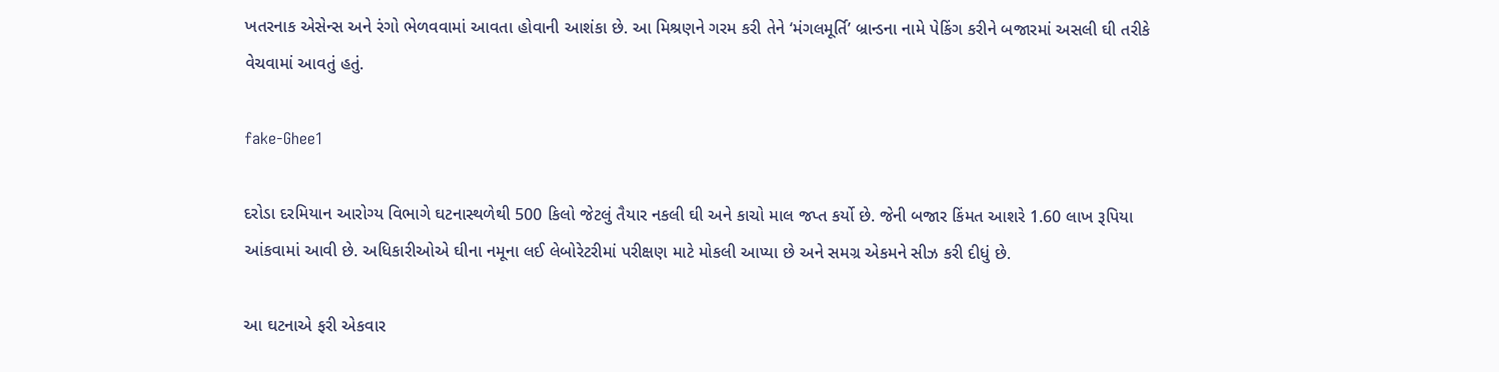ખતરનાક એસેન્સ અને રંગો ભેળવવામાં આવતા હોવાની આશંકા છે. આ મિશ્રણને ગરમ કરી તેને ‘મંગલમૂર્તિ’ બ્રાન્ડના નામે પેકિંગ કરીને બજારમાં અસલી ઘી તરીકે વેચવામાં આવતું હતું.

fake-Ghee1

દરોડા દરમિયાન આરોગ્ય વિભાગે ઘટનાસ્થળેથી 500 કિલો જેટલું તૈયાર નકલી ઘી અને કાચો માલ જપ્ત કર્યો છે. જેની બજાર કિંમત આશરે 1.60 લાખ રૂપિયા આંકવામાં આવી છે. અધિકારીઓએ ઘીના નમૂના લઈ લેબોરેટરીમાં પરીક્ષણ માટે મોકલી આપ્યા છે અને સમગ્ર એકમને સીઝ કરી દીધું છે.

આ ઘટનાએ ફરી એકવાર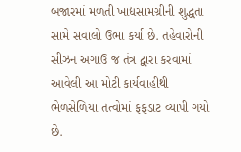બજારમાં મળતી ખાદ્યસામગ્રીની શુદ્ધતા સામે સવાલો ઉભા કર્યા છે. તહેવારોની સીઝન અગાઉ જ તંત્ર દ્વારા કરવામાં આવેલી આ મોટી કાર્યવાહીથી ભેળસેળિયા તત્વોમાં ફફડાટ વ્યાપી ગયો છે.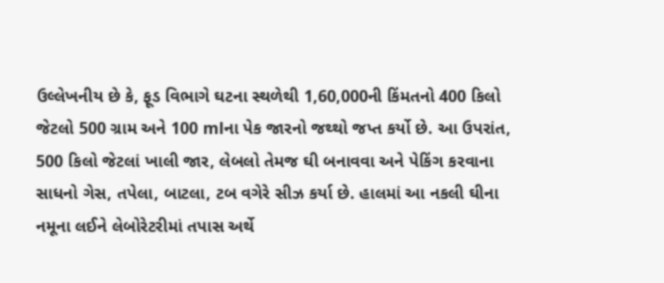ઉલ્લેખનીય છે કે, ફૂડ વિભાગે ઘટના સ્થળેથી 1,60,000ની કિંમતનો 400 કિલો જેટલો 500 ગ્રામ અને 100 mlના પેક જારનો જથ્થો જપ્ત કર્યો છે. આ ઉપરાંત, 500 કિલો જેટલાં ખાલી જાર, લેબલો તેમજ ઘી બનાવવા અને પેકિંગ કરવાના સાધનો ગેસ, તપેલા, બાટલા, ટબ વગેરે સીઝ કર્યા છે. હાલમાં આ નકલી ઘીના નમૂના લઈને લેબોરેટરીમાં તપાસ અર્થે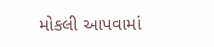મોકલી આપવામાં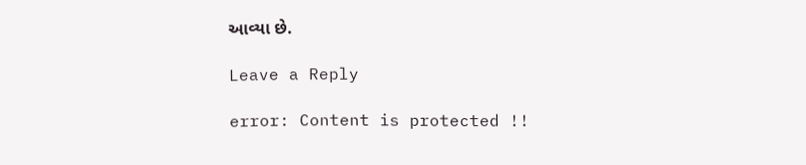આવ્યા છે.

Leave a Reply

error: Content is protected !!